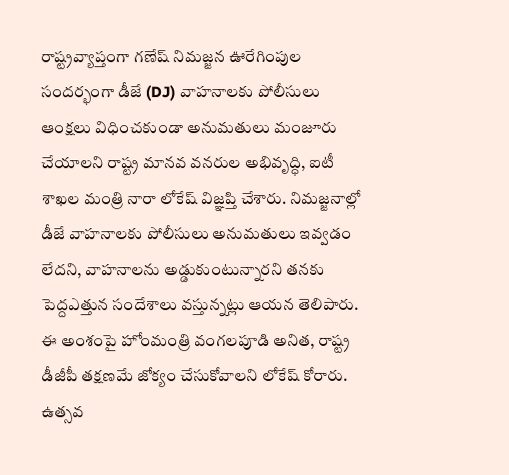రాష్ట్రవ్యాప్తంగా గణేష్ నిమజ్జన ఊరేగింపుల సందర్భంగా డీజే (DJ) వాహనాలకు పోలీసులు ఆంక్షలు విధించకుండా అనుమతులు మంజూరు చేయాలని రాష్ట్ర మానవ వనరుల అభివృద్ధి, ఐటీ శాఖల మంత్రి నారా లోకేష్ విజ్ఞప్తి చేశారు. నిమజ్జనాల్లో డీజే వాహనాలకు పోలీసులు అనుమతులు ఇవ్వడం లేదని, వాహనాలను అడ్డుకుంటున్నారని తనకు పెద్దఎత్తున సందేశాలు వస్తున్నట్లు ఆయన తెలిపారు.
ఈ అంశంపై హోంమంత్రి వంగలపూడి అనిత, రాష్ట్ర డీజీపీ తక్షణమే జోక్యం చేసుకోవాలని లోకేష్ కోరారు. ఉత్సవ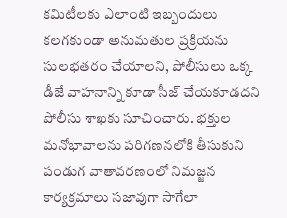కమిటీలకు ఎలాంటి ఇబ్బందులు కలగకుండా అనుమతుల ప్రక్రియను సులభతరం చేయాలని, పోలీసులు ఒక్క డీజే వాహనాన్ని కూడా సీజ్ చేయకూడదని పోలీసు శాఖకు సూచించారు. భక్తుల మనోభావాలను పరిగణనలోకి తీసుకుని పండుగ వాతావరణంలో నిమజ్జన కార్యక్రమాలు సజావుగా సాగేలా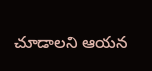చూడాలని ఆయన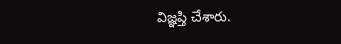విజ్ఞప్తి చేశారు.